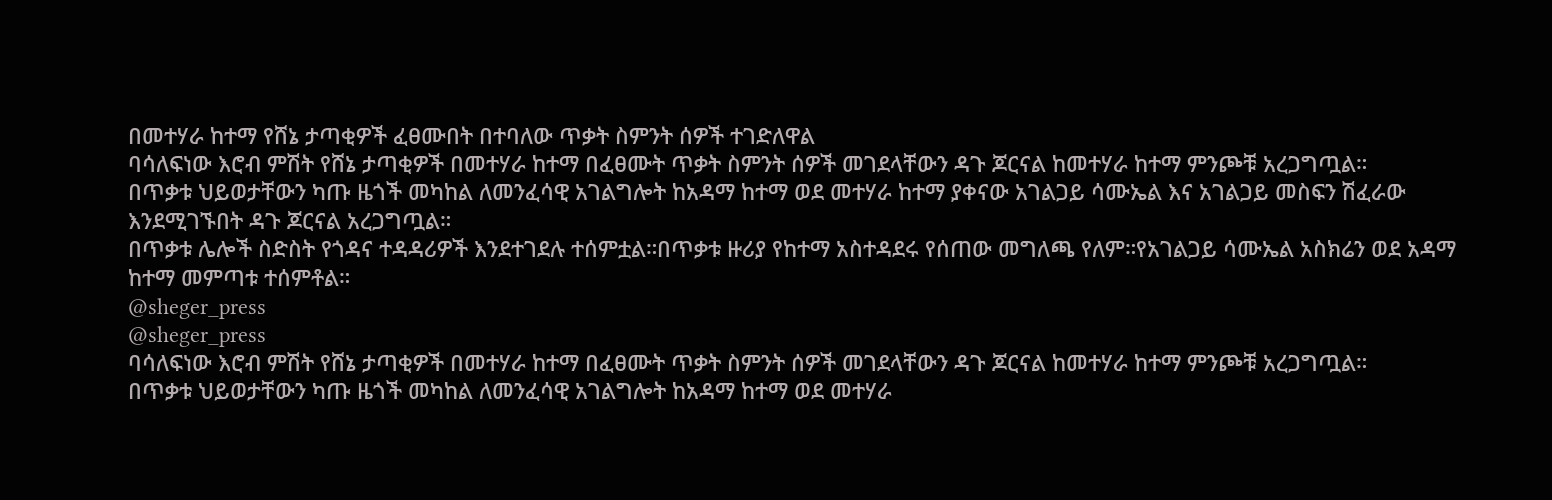በመተሃራ ከተማ የሸኔ ታጣቂዎች ፈፀሙበት በተባለው ጥቃት ስምንት ሰዎች ተገድለዋል
ባሳለፍነው እሮብ ምሽት የሸኔ ታጣቂዎች በመተሃራ ከተማ በፈፀሙት ጥቃት ስምንት ሰዎች መገደላቸውን ዳጉ ጆርናል ከመተሃራ ከተማ ምንጮቹ አረጋግጧል።
በጥቃቱ ህይወታቸውን ካጡ ዜጎች መካከል ለመንፈሳዊ አገልግሎት ከአዳማ ከተማ ወደ መተሃራ ከተማ ያቀናው አገልጋይ ሳሙኤል እና አገልጋይ መስፍን ሽፈራው እንደሚገኙበት ዳጉ ጆርናል አረጋግጧል።
በጥቃቱ ሌሎች ስድስት የጎዳና ተዳዳሪዎች እንደተገደሉ ተሰምቷል።በጥቃቱ ዙሪያ የከተማ አስተዳደሩ የሰጠው መግለጫ የለም።የአገልጋይ ሳሙኤል አስክሬን ወደ አዳማ ከተማ መምጣቱ ተሰምቶል።
@sheger_press
@sheger_press
ባሳለፍነው እሮብ ምሽት የሸኔ ታጣቂዎች በመተሃራ ከተማ በፈፀሙት ጥቃት ስምንት ሰዎች መገደላቸውን ዳጉ ጆርናል ከመተሃራ ከተማ ምንጮቹ አረጋግጧል።
በጥቃቱ ህይወታቸውን ካጡ ዜጎች መካከል ለመንፈሳዊ አገልግሎት ከአዳማ ከተማ ወደ መተሃራ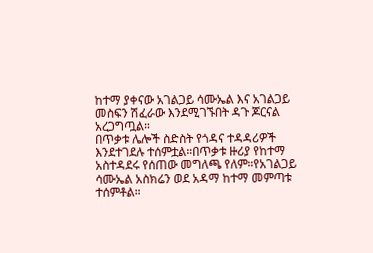ከተማ ያቀናው አገልጋይ ሳሙኤል እና አገልጋይ መስፍን ሽፈራው እንደሚገኙበት ዳጉ ጆርናል አረጋግጧል።
በጥቃቱ ሌሎች ስድስት የጎዳና ተዳዳሪዎች እንደተገደሉ ተሰምቷል።በጥቃቱ ዙሪያ የከተማ አስተዳደሩ የሰጠው መግለጫ የለም።የአገልጋይ ሳሙኤል አስክሬን ወደ አዳማ ከተማ መምጣቱ ተሰምቶል።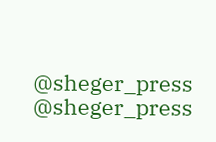@sheger_press
@sheger_press